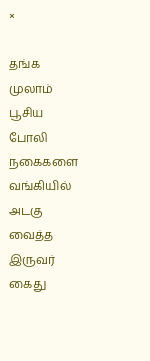×

தங்க முலாம் பூசிய போலி நகைகளை வங்கியில் அடகு வைத்த இருவர் கைது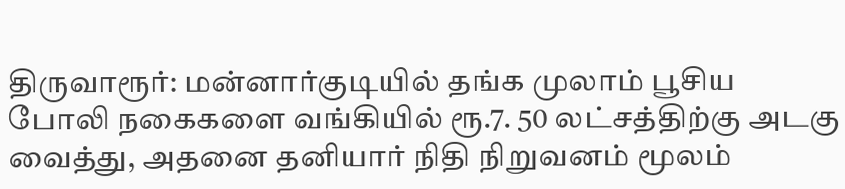திருவாரூர்: மன்னார்குடியில் தங்க முலாம் பூசிய போலி நகைகளை வங்கியில் ரூ.7. 50 லட்சத்திற்கு அடகு வைத்து, அதனை தனியார் நிதி நிறுவனம் மூலம்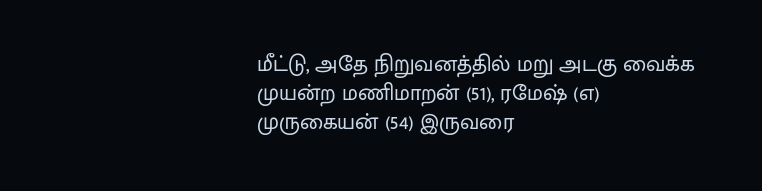மீட்டு, அதே நிறுவனத்தில் மறு அடகு வைக்க முயன்ற மணிமாறன் (51), ரமேஷ் (எ) முருகையன் (54) இருவரை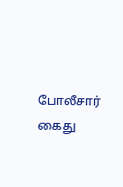போலீசார் கைது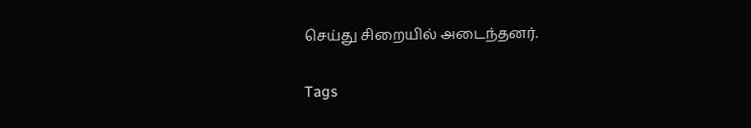செய்து சிறையில் அடைந்தனர்.

Tags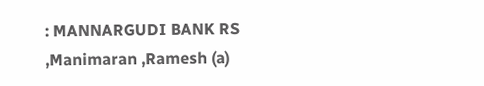: MANNARGUDI BANK RS ,Manimaran ,Ramesh (a)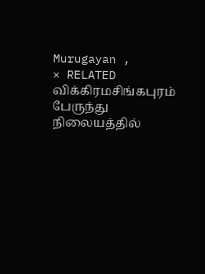Murugayan ,
× RELATED விக்கிரமசிங்கபுரம் பேருந்து நிலையத்தில்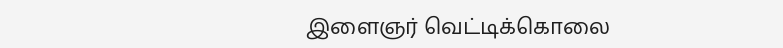இளைஞர் வெட்டிக்கொலை